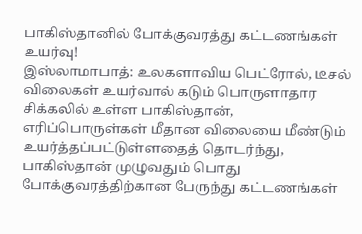பாகிஸ்தானில் போக்குவரத்து கட்டணங்கள் உயர்வு!
இஸ்லாமாபாத்: உலகளாவிய பெட்ரோல், டீசல் விலைகள் உயர்வால் கடும் பொருளாதார சிக்கலில் உள்ள பாகிஸ்தான், எரிப்பொருள்கள் மீதான விலையை மீண்டும் உயர்த்தப்பட்டுள்ளதைத் தொடர்ந்து, பாகிஸ்தான் முழுவதும் பொது போக்குவரத்திற்கான பேருந்து கட்டணங்கள்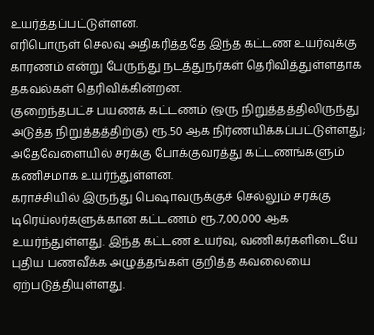உயர்த்தப்பட்டுள்ளன.
எரிபொருள் செலவு அதிகரித்ததே இந்த கட்டண உயர்வுக்கு காரணம் என்று பேருந்து நடத்துநர்கள் தெரிவித்துள்ளதாக தகவல்கள் தெரிவிக்கின்றன.
குறைந்தபட்ச பயணக் கட்டணம் (ஒரு நிறுத்தத்திலிருந்து அடுத்த நிறுத்தத்திற்கு) ரூ.50 ஆக நிர்ணயிக்கப்பட்டுள்ளது; அதேவேளையில் சரக்கு போக்குவரத்து கட்டணங்களும் கணிசமாக உயர்ந்துள்ளன.
கராச்சியில் இருந்து பெஷாவருக்குச் செல்லும் சரக்கு டிரெய்லர்களுக்கான கட்டணம் ரூ.7,00,000 ஆக உயர்ந்துள்ளது. இந்த கட்டண உயர்வு, வணிகர்களிடையே புதிய பணவீக்க அழுத்தங்கள் குறித்த கவலையை ஏற்படுத்தியுள்ளது.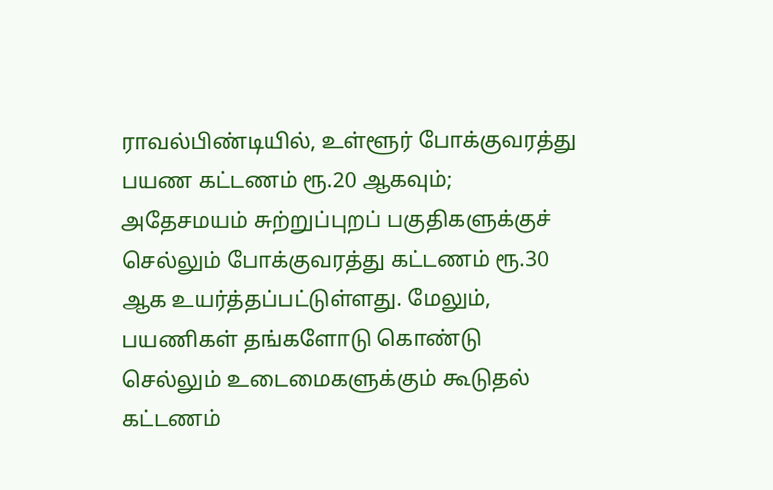ராவல்பிண்டியில், உள்ளூர் போக்குவரத்து பயண கட்டணம் ரூ.20 ஆகவும்; அதேசமயம் சுற்றுப்புறப் பகுதிகளுக்குச் செல்லும் போக்குவரத்து கட்டணம் ரூ.30 ஆக உயர்த்தப்பட்டுள்ளது. மேலும், பயணிகள் தங்களோடு கொண்டு செல்லும் உடைமைகளுக்கும் கூடுதல் கட்டணம்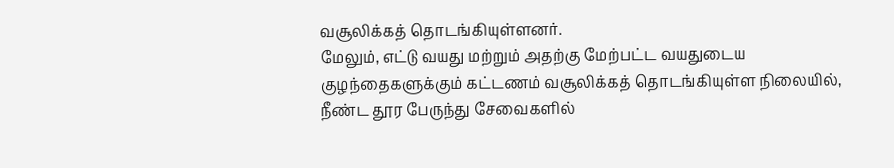வசூலிக்கத் தொடங்கியுள்ளனர்.
மேலும், எட்டு வயது மற்றும் அதற்கு மேற்பட்ட வயதுடைய குழந்தைகளுக்கும் கட்டணம் வசூலிக்கத் தொடங்கியுள்ள நிலையில், நீண்ட தூர பேருந்து சேவைகளில்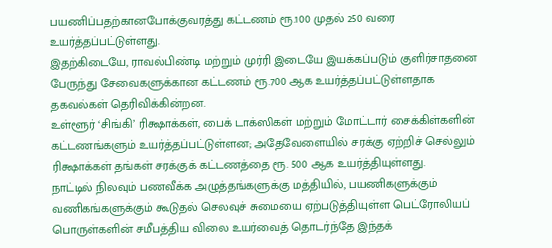பயணிப்பதற்கானபோக்குவரத்து கட்டணம் ரூ.100 முதல் 250 வரை உயர்த்தப்பட்டுள்ளது.
இதற்கிடையே, ராவல்பிண்டி மற்றும் முர்ரி இடையே இயக்கப்படும் குளிர்சாதனை பேருந்து சேவைகளுக்கான கட்டணம் ரூ.700 ஆக உயர்த்தப்பட்டுள்ளதாக தகவல்கள் தெரிவிக்கின்றன.
உள்ளூர் ‘சிங்கி’ ரிக்ஷாக்கள், பைக் டாக்ஸிகள் மற்றும் மோட்டார் சைக்கிள்களின் கட்டணங்களும் உயர்த்தப்பட்டுள்ளன; அதேவேளையில் சரக்கு ஏற்றிச் செல்லும் ரிக்ஷாக்கள் தங்கள் சரக்குக் கட்டணத்தை ரூ. 500 ஆக உயர்த்தியுள்ளது.
நாட்டில் நிலவும் பணவீக்க அழுத்தங்களுக்கு மத்தியில், பயணிகளுக்கும் வணிகங்களுக்கும் கூடுதல் செலவுச் சுமையை ஏற்படுத்தியுள்ள பெட்ரோலியப் பொருள்களின் சமீபத்திய விலை உயர்வைத் தொடர்ந்தே இந்தக்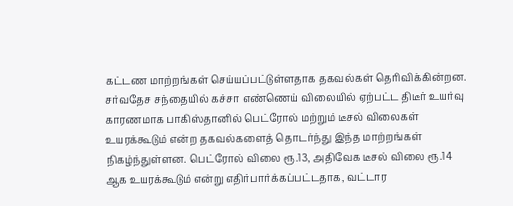கட்டண மாற்றங்கள் செய்யப்பட்டுள்ளதாக தகவல்கள் தெரிவிக்கின்றன.
சர்வதேச சந்தையில் கச்சா எண்ணெய் விலையில் ஏற்பட்ட திடீர் உயர்வு காரணமாக பாகிஸ்தானில் பெட்ரோல் மற்றும் டீசல் விலைகள் உயரக்கூடும் என்ற தகவல்களைத் தொடர்ந்து இந்த மாற்றங்கள் நிகழ்ந்துள்ளன. பெட்ரோல் விலை ரூ.13, அதிவேக டீசல் விலை ரூ.14 ஆக உயரக்கூடும் என்று எதிர்பார்க்கப்பட்டதாக, வட்டார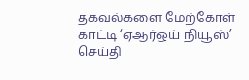தகவல்களை மேற்கோள் காட்டி ‘ஏஆர்ஒய் நியூஸ்’ செய்தி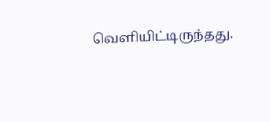வெளியிட்டிருந்தது.